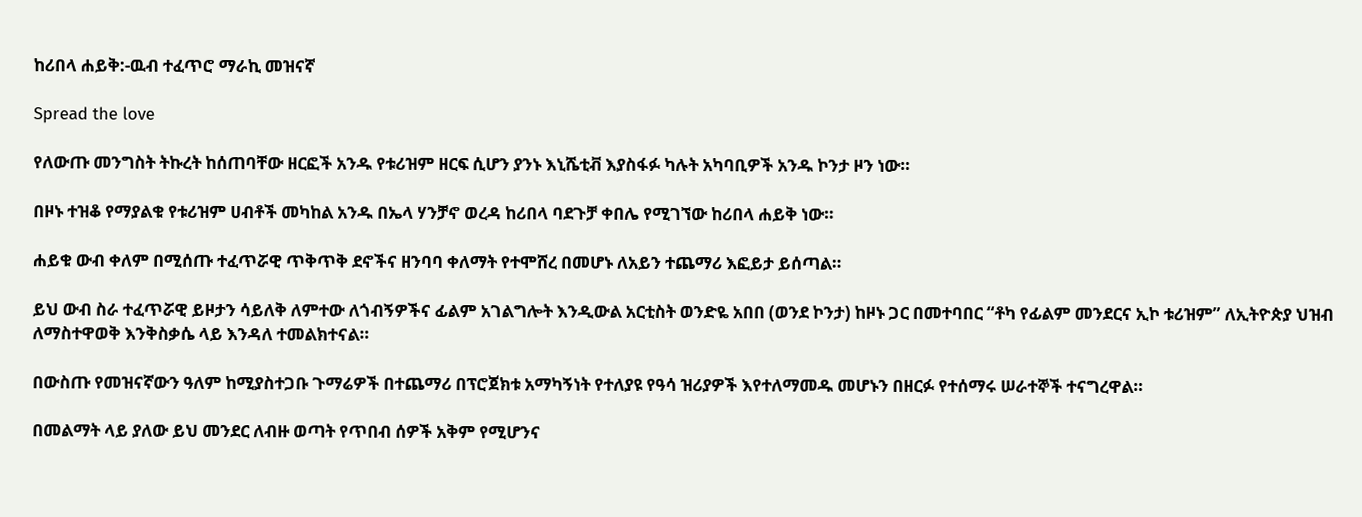ከሪበላ ሐይቅ:-ዉብ ተፈጥሮ ማራኪ መዝናኛ

Spread the love

የለውጡ መንግስት ትኩረት ከሰጠባቸው ዘርፎች አንዱ የቱሪዝም ዘርፍ ሲሆን ያንኑ እኒሼቲቭ እያስፋፉ ካሉት አካባቢዎች አንዱ ኮንታ ዞን ነው።

በዞኑ ተዝቆ የማያልቁ የቱሪዝም ሀብቶች መካከል አንዱ በኤላ ሃንቻኖ ወረዳ ከሪበላ ባደጉቻ ቀበሌ የሚገኘው ከሪበላ ሐይቅ ነው።

ሐይቁ ውብ ቀለም በሚሰጡ ተፈጥሯዊ ጥቅጥቅ ደኖችና ዘንባባ ቀለማት የተሞሸረ በመሆኑ ለአይን ተጨማሪ እፎይታ ይሰጣል።

ይህ ውብ ስራ ተፈጥሯዊ ይዞታን ሳይለቅ ለምተው ለጎብኝዎችና ፊልም አገልግሎት እንዲውል አርቲስት ወንድዬ አበበ (ወንደ ኮንታ) ከዞኑ ጋር በመተባበር “ቶካ የፊልም መንደርና ኢኮ ቱሪዝም” ለኢትዮጵያ ህዝብ ለማስተዋወቅ እንቅስቃሴ ላይ እንዳለ ተመልክተናል።

በውስጡ የመዝናኛውን ዓለም ከሚያስተጋቡ ጉማሬዎች በተጨማሪ በፕሮጀክቱ አማካኝነት የተለያዩ የዓሳ ዝሪያዎች እየተለማመዱ መሆኑን በዘርፉ የተሰማሩ ሠራተኞች ተናግረዋል።

በመልማት ላይ ያለው ይህ መንደር ለብዙ ወጣት የጥበብ ሰዎች አቅም የሚሆንና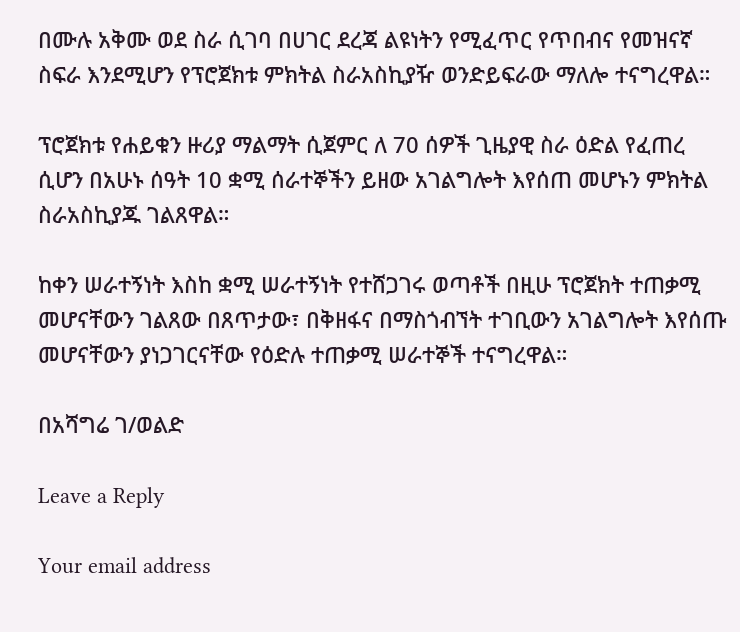በሙሉ አቅሙ ወደ ስራ ሲገባ በሀገር ደረጃ ልዩነትን የሚፈጥር የጥበብና የመዝናኛ ስፍራ እንደሚሆን የፕሮጀክቱ ምክትል ስራአስኪያዥ ወንድይፍራው ማለሎ ተናግረዋል።

ፕሮጀክቱ የሐይቁን ዙሪያ ማልማት ሲጀምር ለ 70 ሰዎች ጊዜያዊ ስራ ዕድል የፈጠረ ሲሆን በአሁኑ ሰዓት 10 ቋሚ ሰራተኞችን ይዘው አገልግሎት እየሰጠ መሆኑን ምክትል ስራአስኪያጁ ገልጸዋል።

ከቀን ሠራተኝነት እስከ ቋሚ ሠራተኝነት የተሸጋገሩ ወጣቶች በዚሁ ፕሮጀክት ተጠቃሚ መሆናቸውን ገልጸው በጸጥታው፣ በቅዘፋና በማስጎብኘት ተገቢውን አገልግሎት እየሰጡ መሆናቸውን ያነጋገርናቸው የዕድሉ ተጠቃሚ ሠራተኞች ተናግረዋል።

በአሻግሬ ገ/ወልድ

Leave a Reply

Your email address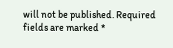will not be published. Required fields are marked *